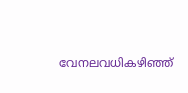വേനലവധികഴിഞ്ഞ്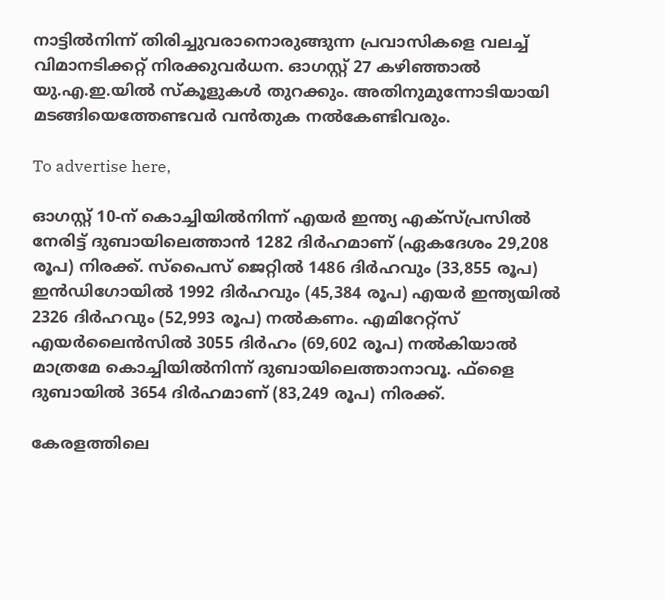നാട്ടില്‍നിന്ന് തിരിച്ചുവരാനൊരുങ്ങുന്ന പ്രവാസികളെ വലച്ച് വിമാനടിക്കറ്റ് നിരക്കുവര്‍ധന. ഓഗസ്റ്റ് 27 കഴിഞ്ഞാല്‍ യു.എ.ഇ.യില്‍ സ്‌കൂളുകള്‍ തുറക്കും. അതിനുമുന്നോടിയായി മടങ്ങിയെത്തേണ്ടവര്‍ വന്‍തുക നല്‍കേണ്ടിവരും.

To advertise here,

ഓഗസ്റ്റ് 10-ന് കൊച്ചിയില്‍നിന്ന് എയര്‍ ഇന്ത്യ എക്‌സ്പ്രസില്‍ നേരിട്ട് ദുബായിലെത്താന്‍ 1282 ദിര്‍ഹമാണ് (ഏകദേശം 29,208 രൂപ) നിരക്ക്. സ്‌പൈസ് ജെറ്റില്‍ 1486 ദിര്‍ഹവും (33,855 രൂപ) ഇന്‍ഡിഗോയില്‍ 1992 ദിര്‍ഹവും (45,384 രൂപ) എയര്‍ ഇന്ത്യയില്‍ 2326 ദിര്‍ഹവും (52,993 രൂപ) നല്‍കണം. എമിറേറ്റ്‌സ് എയര്‍ലൈന്‍സില്‍ 3055 ദിര്‍ഹം (69,602 രൂപ) നല്‍കിയാല്‍ മാത്രമേ കൊച്ചിയില്‍നിന്ന് ദുബായിലെത്താനാവൂ. ഫ്‌ളൈ ദുബായില്‍ 3654 ദിര്‍ഹമാണ് (83,249 രൂപ) നിരക്ക്.

കേരളത്തിലെ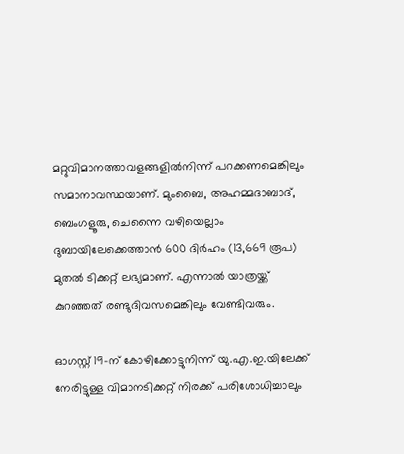മറ്റുവിമാനത്താവളങ്ങളില്‍നിന്ന് പറക്കണമെങ്കിലും സമാനാവസ്ഥയാണ്. മുംബൈ, അഹമ്മദാബാദ്, ബെംഗളൂരു, ചെന്നൈ വഴിയെല്ലാം ദുബായിലേക്കെത്താന്‍ 600 ദിര്‍ഹം (13,669 രൂപ) മുതല്‍ ടിക്കറ്റ് ലഭ്യമാണ്. എന്നാല്‍ യാത്രയ്ക്ക് കുറഞ്ഞത് രണ്ടുദിവസമെങ്കിലും വേണ്ടിവരും.

ഓഗസ്റ്റ് 19-ന് കോഴിക്കോട്ടുനിന്ന് യു.എ.ഇ.യിലേക്ക് നേരിട്ടുള്ള വിമാനടിക്കറ്റ് നിരക്ക് പരിശോധിച്ചാലും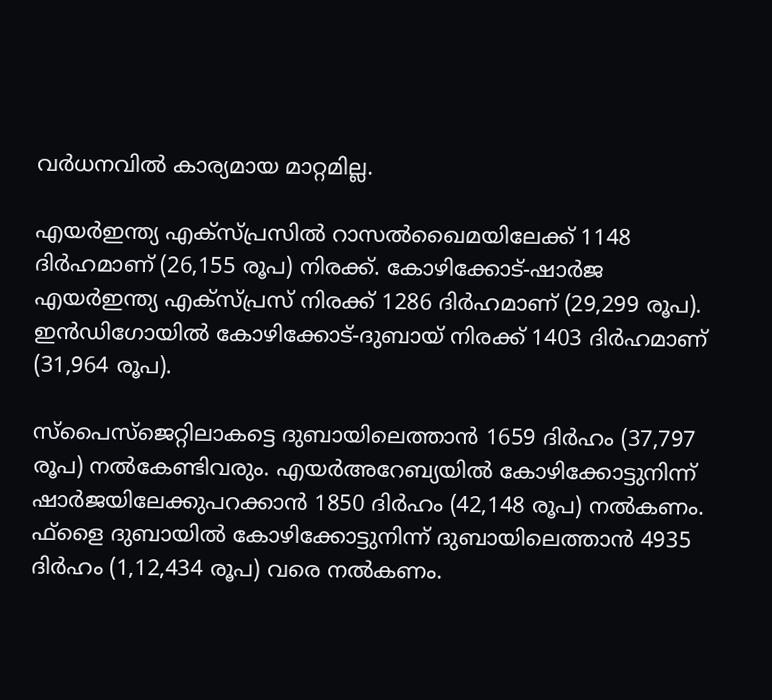വര്‍ധനവില്‍ കാര്യമായ മാറ്റമില്ല.

എയര്‍ഇന്ത്യ എക്‌സ്പ്രസില്‍ റാസല്‍ഖൈമയിലേക്ക് 1148 ദിര്‍ഹമാണ് (26,155 രൂപ) നിരക്ക്. കോഴിക്കോട്-ഷാര്‍ജ എയര്‍ഇന്ത്യ എക്‌സ്പ്രസ് നിരക്ക് 1286 ദിര്‍ഹമാണ് (29,299 രൂപ). ഇന്‍ഡിഗോയില്‍ കോഴിക്കോട്-ദുബായ് നിരക്ക് 1403 ദിര്‍ഹമാണ് (31,964 രൂപ).

സ്‌പൈസ്‌ജെറ്റിലാകട്ടെ ദുബായിലെത്താന്‍ 1659 ദിര്‍ഹം (37,797 രൂപ) നല്‍കേണ്ടിവരും. എയര്‍അറേബ്യയില്‍ കോഴിക്കോട്ടുനിന്ന് ഷാര്‍ജയിലേക്കുപറക്കാന്‍ 1850 ദിര്‍ഹം (42,148 രൂപ) നല്‍കണം. ഫ്‌ളൈ ദുബായില്‍ കോഴിക്കോട്ടുനിന്ന് ദുബായിലെത്താന്‍ 4935 ദിര്‍ഹം (1,12,434 രൂപ) വരെ നല്‍കണം.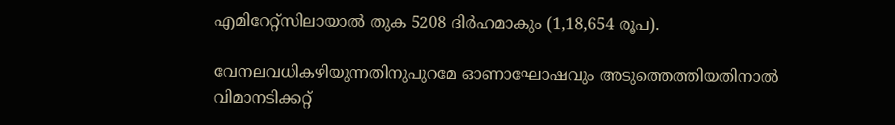എമിറേറ്റ്സിലായാല്‍ തുക 5208 ദിര്‍ഹമാകും (1,18,654 രൂപ).

വേനലവധികഴിയുന്നതിനുപുറമേ ഓണാഘോഷവും അടുത്തെത്തിയതിനാല്‍ വിമാനടിക്കറ്റ്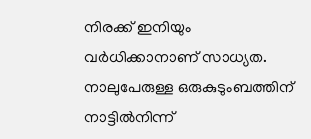നിരക്ക് ഇനിയും വര്‍ധിക്കാനാണ് സാധ്യത. നാലുപേരുള്ള ഒരുകുടുംബത്തിന് നാട്ടില്‍നിന്ന്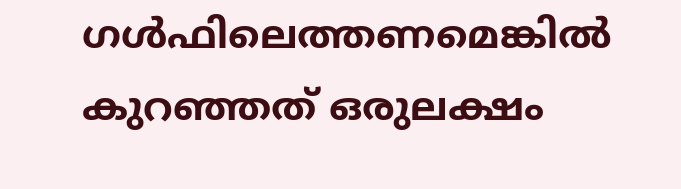ഗള്‍ഫിലെത്തണമെങ്കില്‍ കുറഞ്ഞത് ഒരുലക്ഷം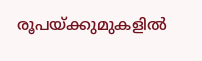രൂപയ്ക്കുമുകളില്‍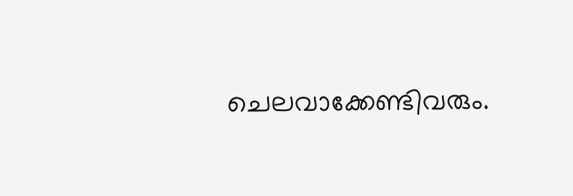ചെലവാക്കേണ്ടിവരും.